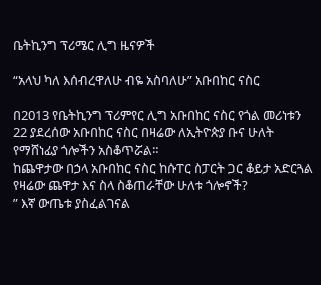ቤትኪንግ ፕሪሜር ሊግ ዜናዎች

“አላህ ካለ እሰብረዋለሁ ብዬ አስባለሁ” አቡበከር ናስር

በ2013 የቤትኪንግ ፕሪምየር ሊግ አቡበከር ናስር የጎል መሪነቱን 22 ያደረሰው አቡበከር ናስር በዛሬው ለኢትዮጵያ ቡና ሁለት የማሸነፊያ ጎሎችን አስቆጥሯል።
ከጨዋታው በኃላ አቡበከር ናስር ከሱፐር ስፓርት ጋር ቆይታ አድርጓል
የዛሬው ጨዋታ እና ስላ ስቆጠራቸው ሁለቱ ጎሎኖች?
” እኛ ውጤቱ ያስፈልገናል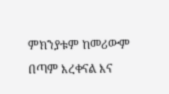ምክንያቱም ከመሪውም በጣም እረቀናል እና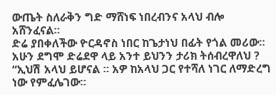ውጤት ስለራቅን ግድ ማሸነፍ ነበረብንና አላህ ብሎ አሸንፈናል።
ድሬ ያበቀለችው ዮርዳኖስ ነበር ከጌታነህ በፊት የጎል መሪው። አሁን ደግሞ ድሬደዋ ላይ አንተ ይህንን ታሪክ ትሰብረዋለህ ?
“ኢህሽ አላህ ይሆናል ። አዎ ከአላህ ጋር የተሻለ ነገር ለማድረግ ነው የምፈሌገው።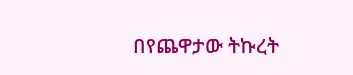በየጨዋታው ትኩረት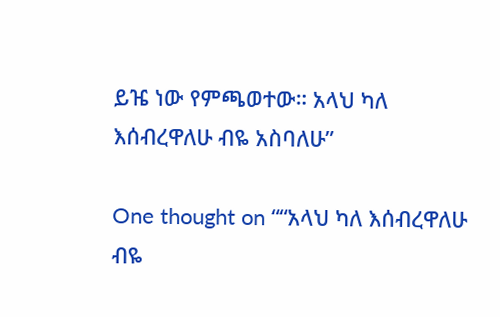ይዤ ነው የምጫወተው። አላህ ካለ እሰብረዋለሁ ብዬ አስባለሁ”

One thought on ““አላህ ካለ እሰብረዋለሁ ብዬ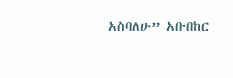አስባለሁ” አቡበከር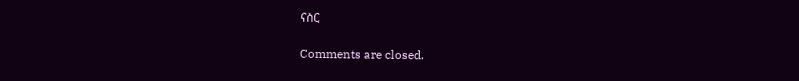ናስር

Comments are closed.